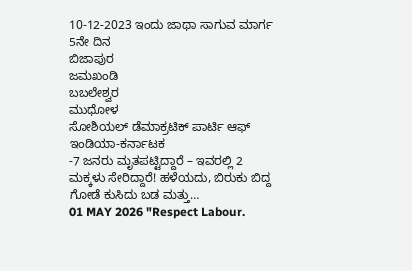10-12-2023 ಇಂದು ಜಾಥಾ ಸಾಗುವ ಮಾರ್ಗ 5ನೇ ದಿನ
ಬಿಜಾಪುರ
ಜಮಖಂಡಿ
ಬಬಲೇಶ್ವರ
ಮುಧೋಳ
ಸೋಶಿಯಲ್ ಡೆಮಾಕ್ರಟಿಕ್ ಪಾರ್ಟಿ ಆಫ್ ಇಂಡಿಯಾ-ಕರ್ನಾಟಕ
-7 ಜನರು ಮೃತಪಟ್ಟಿದ್ದಾರೆ – ಇವರಲ್ಲಿ 2 ಮಕ್ಕಳು ಸೇರಿದ್ದಾರೆ! ಹಳೆಯದು, ಬಿರುಕು ಬಿದ್ದ ಗೋಡೆ ಕುಸಿದು ಬಡ ಮತ್ತು…
01 MAY 2026 "Respect Labour.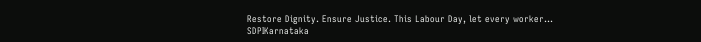Restore Dignity. Ensure Justice. This Labour Day, let every worker…
SDPIKarnataka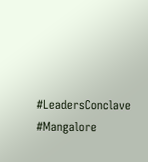#LeadersConclave #Mangalore